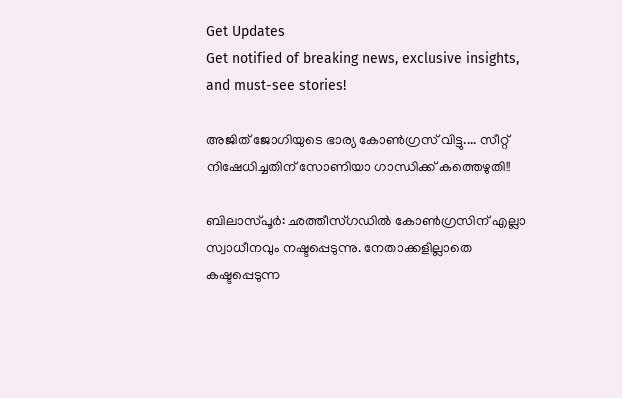Get Updates
Get notified of breaking news, exclusive insights, and must-see stories!

അജിത് ജോഗിയുടെ ഭാര്യ കോണ്‍ഗ്രസ് വിട്ടു.... സീറ്റ് നിഷേധിച്ചതിന് സോണിയാ ഗാന്ധിക്ക് കത്തെഴുതി!!

ബിലാസ്പൂര്‍: ഛത്തീസ്ഗഡില്‍ കോണ്‍ഗ്രസിന് എല്ലാ സ്വാധീനവും നഷ്ടപ്പെടുന്നു. നേതാക്കളില്ലാതെ കഷ്ടപ്പെടുന്ന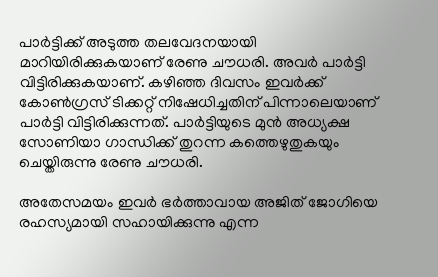പാര്‍ട്ടിക്ക് അടുത്ത തലവേദനയായി മാറിയിരിക്കുകയാണ് രേണു ചൗധരി. അവര്‍ പാര്‍ട്ടി വിട്ടിരിക്കുകയാണ്. കഴിഞ്ഞ ദിവസം ഇവര്‍ക്ക് കോണ്‍ഗ്രസ് ടിക്കറ്റ് നിഷേധിച്ചതിന് പിന്നാലെയാണ് പാര്‍ട്ടി വിട്ടിരിക്കുന്നത്. പാര്‍ട്ടിയുടെ മുന്‍ അധ്യക്ഷ സോണിയാ ഗാന്ധിക്ക് തുറന്ന കത്തെഴുതുകയും ചെയ്തിരുന്നു രേണു ചൗധരി.

അതേസമയം ഇവര്‍ ഭര്‍ത്താവായ അജിത് ജോഗിയെ രഹസ്യമായി സഹായിക്കുന്നു എന്ന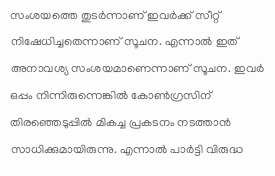സംശയത്തെ തുടര്‍ന്നാണ് ഇവര്‍ക്ക് സീറ്റ് നിഷേധിച്ചതെന്നാണ് സൂചന. എന്നാല്‍ ഇത് അനാവശ്യ സംശയമാണെന്നാണ് സൂചന. ഇവര്‍ ഒപ്പം നിന്നിരുന്നെങ്കില്‍ കോണ്‍ഗ്രസിന് തിരഞ്ഞെടുപ്പില്‍ മികച്ച പ്രകടനം നടത്താന്‍ സാധിക്കുമായിരുന്നു. എന്നാല്‍ പാര്‍ട്ടി വിരുദ്ധ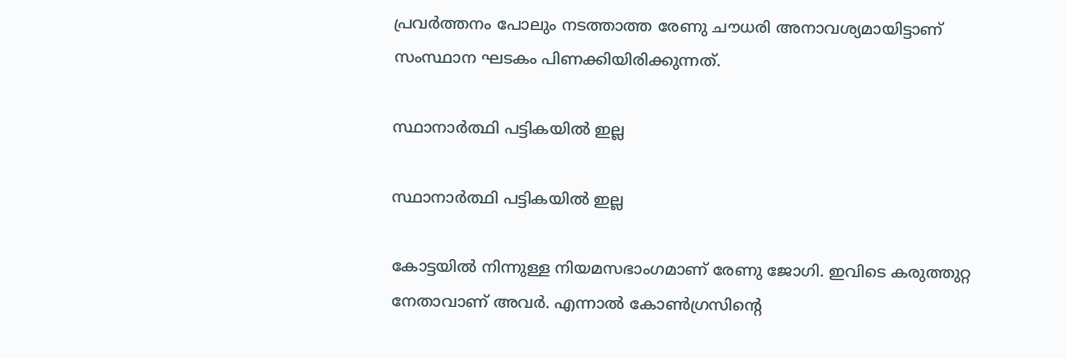പ്രവര്‍ത്തനം പോലും നടത്താത്ത രേണു ചൗധരി അനാവശ്യമായിട്ടാണ് സംസ്ഥാന ഘടകം പിണക്കിയിരിക്കുന്നത്.

സ്ഥാനാര്‍ത്ഥി പട്ടികയില്‍ ഇല്ല

സ്ഥാനാര്‍ത്ഥി പട്ടികയില്‍ ഇല്ല

കോട്ടയില്‍ നിന്നുള്ള നിയമസഭാംഗമാണ് രേണു ജോഗി. ഇവിടെ കരുത്തുറ്റ നേതാവാണ് അവര്‍. എന്നാല്‍ കോണ്‍ഗ്രസിന്റെ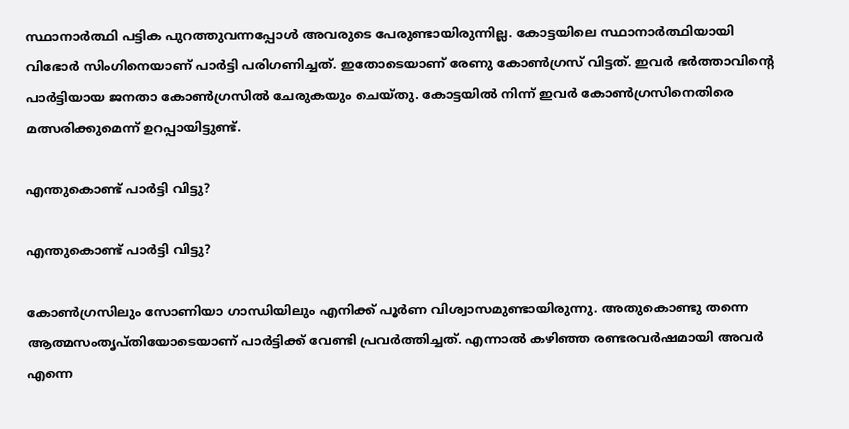സ്ഥാനാര്‍ത്ഥി പട്ടിക പുറത്തുവന്നപ്പോള്‍ അവരുടെ പേരുണ്ടായിരുന്നില്ല. കോട്ടയിലെ സ്ഥാനാര്‍ത്ഥിയായി വിഭോര്‍ സിംഗിനെയാണ് പാര്‍ട്ടി പരിഗണിച്ചത്. ഇതോടെയാണ് രേണു കോണ്‍ഗ്രസ് വിട്ടത്. ഇവര്‍ ഭര്‍ത്താവിന്റെ പാര്‍ട്ടിയായ ജനതാ കോണ്‍ഗ്രസില്‍ ചേരുകയും ചെയ്തു. കോട്ടയില്‍ നിന്ന് ഇവര്‍ കോണ്‍ഗ്രസിനെതിരെ മത്സരിക്കുമെന്ന് ഉറപ്പായിട്ടുണ്ട്.

എന്തുകൊണ്ട് പാര്‍ട്ടി വിട്ടു?

എന്തുകൊണ്ട് പാര്‍ട്ടി വിട്ടു?

കോണ്‍ഗ്രസിലും സോണിയാ ഗാന്ധിയിലും എനിക്ക് പൂര്‍ണ വിശ്വാസമുണ്ടായിരുന്നു. അതുകൊണ്ടു തന്നെ ആത്മസംതൃപ്തിയോടെയാണ് പാര്‍ട്ടിക്ക് വേണ്ടി പ്രവര്‍ത്തിച്ചത്. എന്നാല്‍ കഴിഞ്ഞ രണ്ടരവര്‍ഷമായി അവര്‍ എന്നെ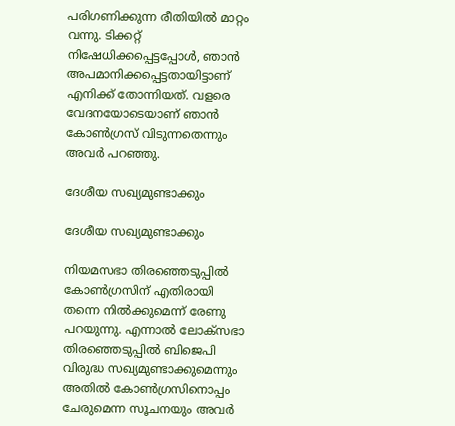പരിഗണിക്കുന്ന രീതിയില്‍ മാറ്റം വന്നു. ടിക്കറ്റ് നിഷേധിക്കപ്പെട്ടപ്പോള്‍, ഞാന്‍ അപമാനിക്കപ്പെട്ടതായിട്ടാണ് എനിക്ക് തോന്നിയത്. വളരെ വേദനയോടെയാണ് ഞാന്‍ കോണ്‍ഗ്രസ് വിടുന്നതെന്നും അവര്‍ പറഞ്ഞു.

ദേശീയ സഖ്യമുണ്ടാക്കും

ദേശീയ സഖ്യമുണ്ടാക്കും

നിയമസഭാ തിരഞ്ഞെടുപ്പില്‍ കോണ്‍ഗ്രസിന് എതിരായി തന്നെ നില്‍ക്കുമെന്ന് രേണു പറയുന്നു. എന്നാല്‍ ലോക്‌സഭാ തിരഞ്ഞെടുപ്പില്‍ ബിജെപി വിരുദ്ധ സഖ്യമുണ്ടാക്കുമെന്നും അതില്‍ കോണ്‍ഗ്രസിനൊപ്പം ചേരുമെന്ന സൂചനയും അവര്‍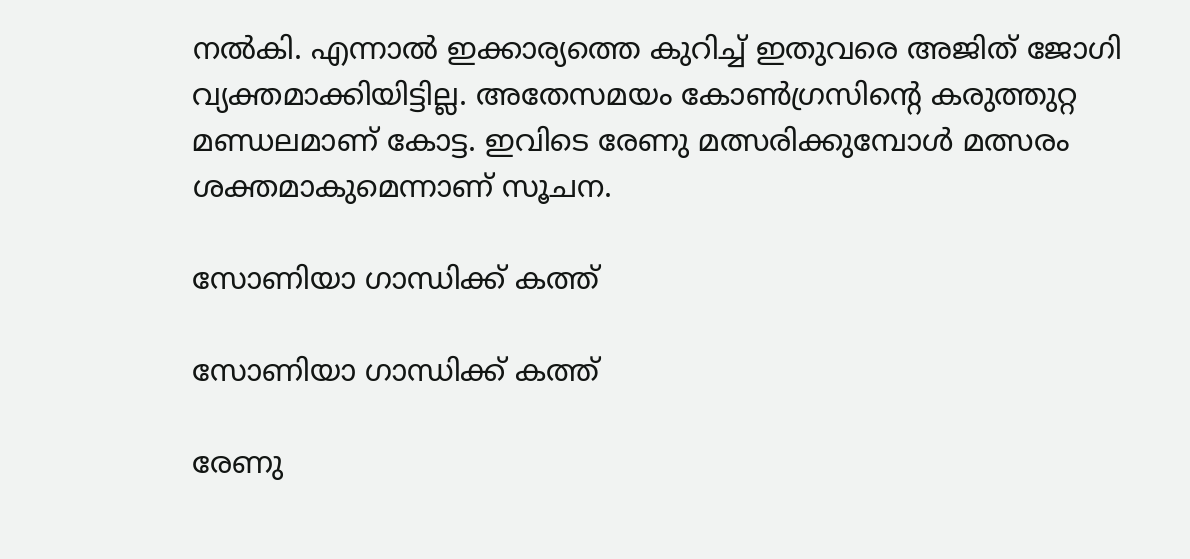നല്‍കി. എന്നാല്‍ ഇക്കാര്യത്തെ കുറിച്ച് ഇതുവരെ അജിത് ജോഗി വ്യക്തമാക്കിയിട്ടില്ല. അതേസമയം കോണ്‍ഗ്രസിന്റെ കരുത്തുറ്റ മണ്ഡലമാണ് കോട്ട. ഇവിടെ രേണു മത്സരിക്കുമ്പോള്‍ മത്സരം ശക്തമാകുമെന്നാണ് സൂചന.

സോണിയാ ഗാന്ധിക്ക് കത്ത്

സോണിയാ ഗാന്ധിക്ക് കത്ത്

രേണു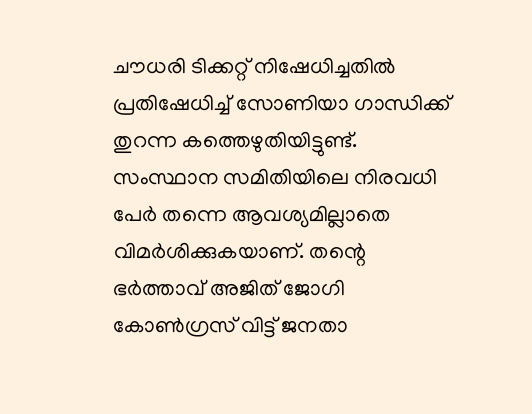ചൗധരി ടിക്കറ്റ് നിഷേധിച്ചതില്‍ പ്രതിഷേധിച്ച് സോണിയാ ഗാന്ധിക്ക് തുറന്ന കത്തെഴുതിയിട്ടുണ്ട്. സംസ്ഥാന സമിതിയിലെ നിരവധി പേര്‍ തന്നെ ആവശ്യമില്ലാതെ വിമര്‍ശിക്കുകയാണ്. തന്റെ ഭര്‍ത്താവ് അജിത് ജോഗി കോണ്‍ഗ്രസ് വിട്ട് ജനതാ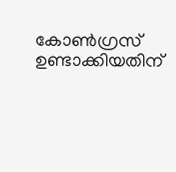കോണ്‍ഗ്രസ് ഉണ്ടാക്കിയതിന്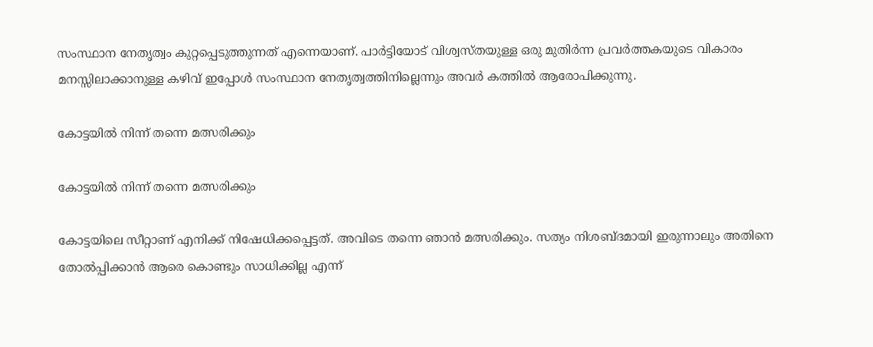സംസ്ഥാന നേതൃത്വം കുറ്റപ്പെടുത്തുന്നത് എന്നെയാണ്. പാര്‍ട്ടിയോട് വിശ്വസ്തയുള്ള ഒരു മുതിര്‍ന്ന പ്രവര്‍ത്തകയുടെ വികാരം മനസ്സിലാക്കാനുള്ള കഴിവ് ഇപ്പോള്‍ സംസ്ഥാന നേതൃത്വത്തിനില്ലെന്നും അവര്‍ കത്തില്‍ ആരോപിക്കുന്നു.

കോട്ടയില്‍ നിന്ന് തന്നെ മത്സരിക്കും

കോട്ടയില്‍ നിന്ന് തന്നെ മത്സരിക്കും

കോട്ടയിലെ സീറ്റാണ് എനിക്ക് നിഷേധിക്കപ്പെട്ടത്. അവിടെ തന്നെ ഞാന്‍ മത്സരിക്കും. സത്യം നിശബ്ദമായി ഇരുന്നാലും അതിനെ തോല്‍പ്പിക്കാന്‍ ആരെ കൊണ്ടും സാധിക്കില്ല എന്ന്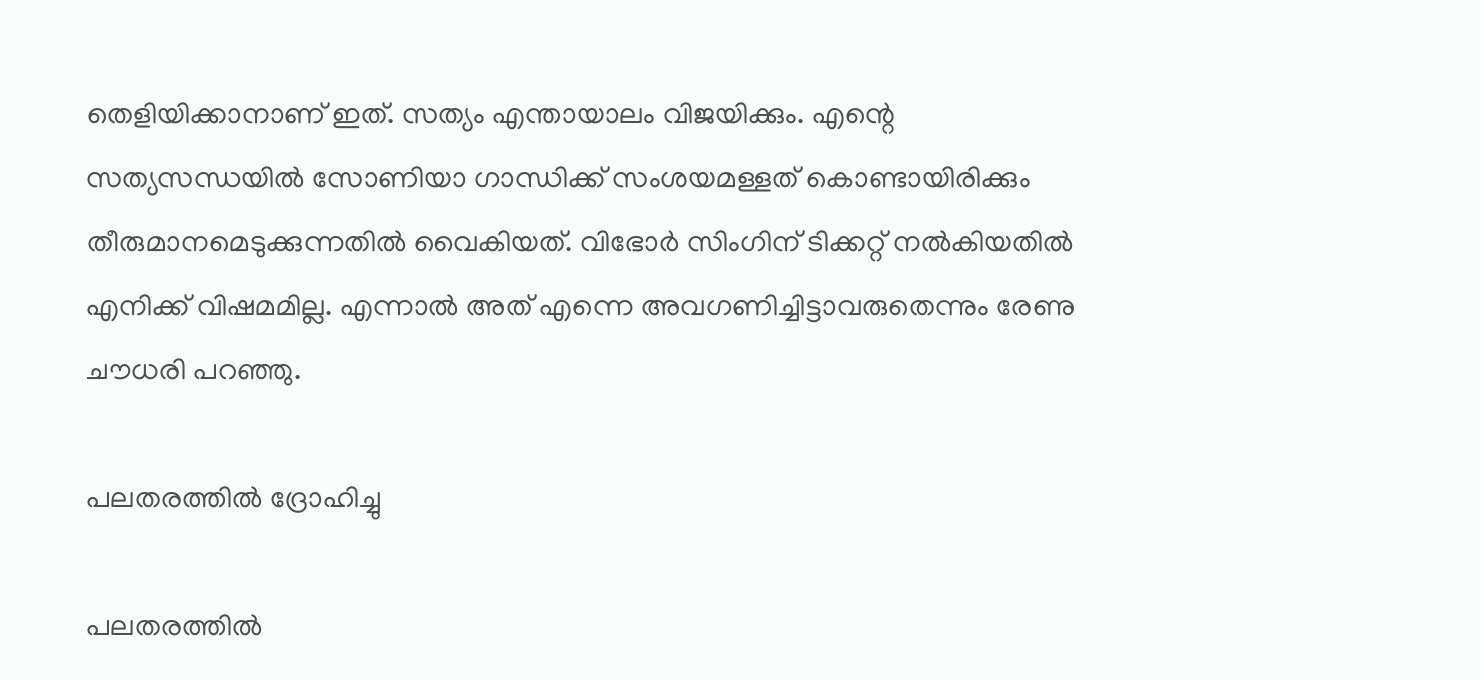തെളിയിക്കാനാണ് ഇത്. സത്യം എന്തായാലം വിജയിക്കും. എന്റെ സത്യസന്ധയില്‍ സോണിയാ ഗാന്ധിക്ക് സംശയമള്ളത് കൊണ്ടായിരിക്കും തീരുമാനമെടുക്കുന്നതില്‍ വൈകിയത്. വിഭോര്‍ സിംഗിന് ടിക്കറ്റ് നല്‍കിയതില്‍ എനിക്ക് വിഷമമില്ല. എന്നാല്‍ അത് എന്നെ അവഗണിച്ചിട്ടാവരുതെന്നും രേണു ചൗധരി പറഞ്ഞു.

പലതരത്തില്‍ ദ്രോഹിച്ചു

പലതരത്തില്‍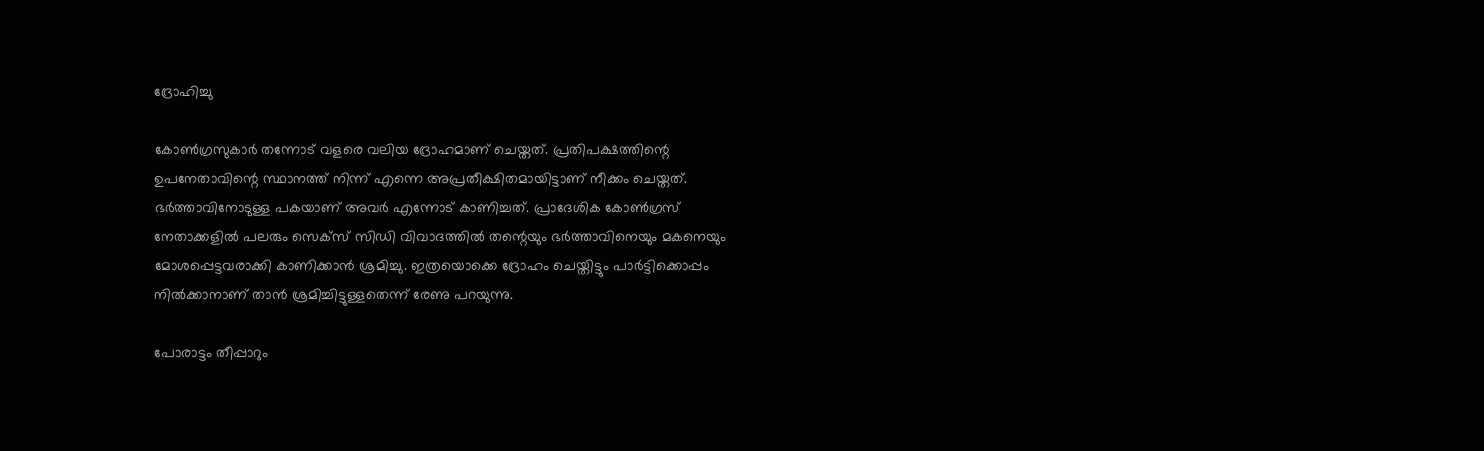ദ്രോഹിച്ചു

കോണ്‍ഗ്രസുകാര്‍ തന്നോട് വളരെ വലിയ ദ്രോഹമാണ് ചെയ്തത്. പ്രതിപക്ഷത്തിന്റെ ഉപനേതാവിന്റെ സ്ഥാനത്ത് നിന്ന് എന്നെ അപ്രതീക്ഷിതമായിട്ടാണ് നീക്കം ചെയ്തത്. ഭര്‍ത്താവിനോടുള്ള പകയാണ് അവര്‍ എന്നോട് കാണിച്ചത്. പ്രാദേശിക കോണ്‍ഗ്രസ് നേതാക്കളില്‍ പലരും സെക്‌സ് സിഡി വിവാദത്തില്‍ തന്റെയും ഭര്‍ത്താവിനെയും മകനെയും മോശപ്പെട്ടവരാക്കി കാണിക്കാന്‍ ശ്രമിച്ചു. ഇത്രയൊക്കെ ദ്രോഹം ചെയ്തിട്ടും പാര്‍ട്ടിക്കൊപ്പം നില്‍ക്കാനാണ് താന്‍ ശ്രമിച്ചിട്ടുള്ളതെന്ന് രേണു പറയുന്നു.

പോരാട്ടം തീപ്പാറും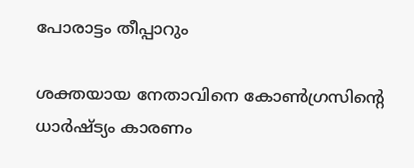പോരാട്ടം തീപ്പാറും

ശക്തയായ നേതാവിനെ കോണ്‍ഗ്രസിന്റെ ധാര്‍ഷ്ട്യം കാരണം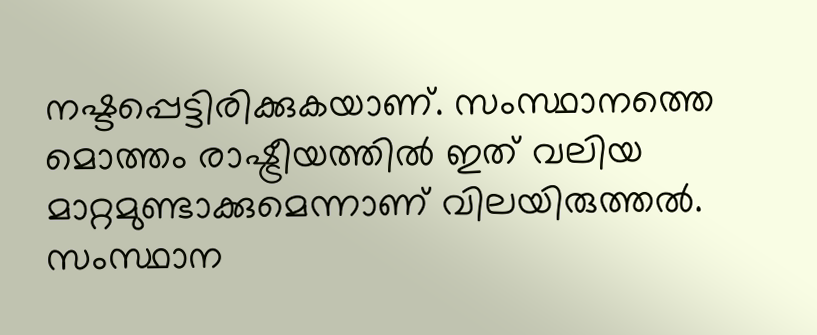നഷ്ടപ്പെട്ടിരിക്കുകയാണ്. സംസ്ഥാനത്തെ മൊത്തം രാഷ്ട്രീയത്തില്‍ ഇത് വലിയ മാറ്റമുണ്ടാക്കുമെന്നാണ് വിലയിരുത്തല്‍. സംസ്ഥാന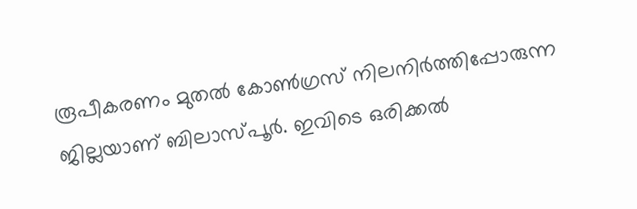രൂപീകരണം മുതല്‍ കോണ്‍ഗ്രസ് നിലനിര്‍ത്തിപ്പോരുന്ന ജില്ലയാണ് ബിലാസ്പൂര്‍. ഇവിടെ ഒരിക്കല്‍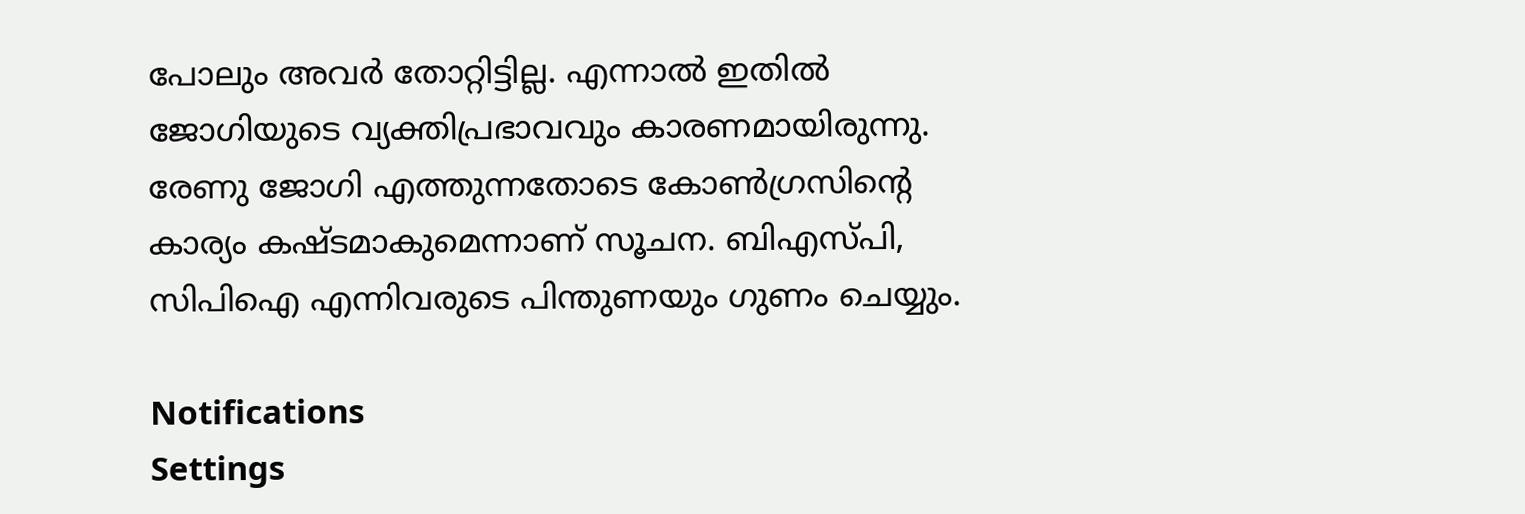പോലും അവര്‍ തോറ്റിട്ടില്ല. എന്നാല്‍ ഇതില്‍ ജോഗിയുടെ വ്യക്തിപ്രഭാവവും കാരണമായിരുന്നു. രേണു ജോഗി എത്തുന്നതോടെ കോണ്‍ഗ്രസിന്റെ കാര്യം കഷ്ടമാകുമെന്നാണ് സൂചന. ബിഎസ്പി, സിപിഐ എന്നിവരുടെ പിന്തുണയും ഗുണം ചെയ്യും.

Notifications
Settings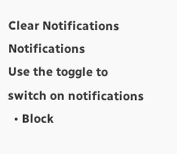Clear Notifications
Notifications
Use the toggle to switch on notifications
  • Block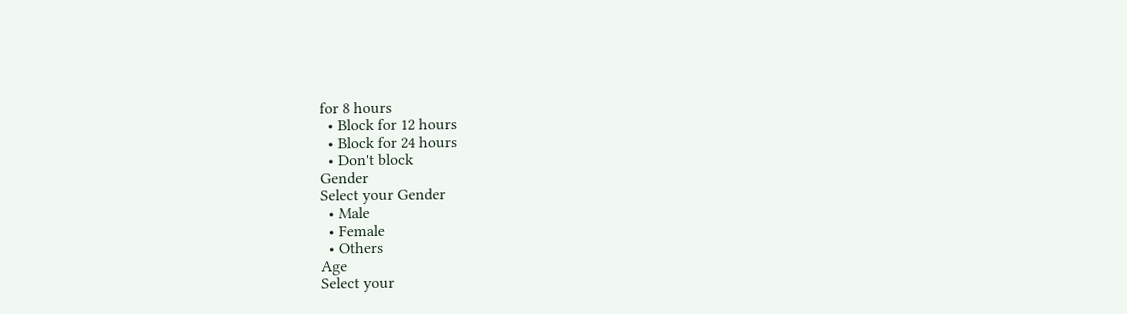for 8 hours
  • Block for 12 hours
  • Block for 24 hours
  • Don't block
Gender
Select your Gender
  • Male
  • Female
  • Others
Age
Select your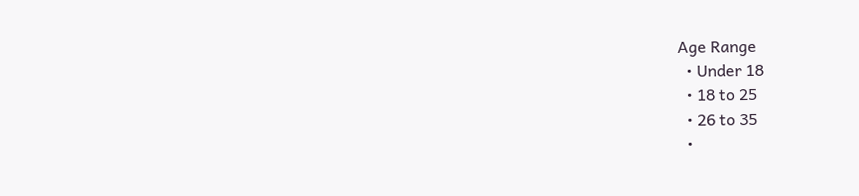Age Range
  • Under 18
  • 18 to 25
  • 26 to 35
  •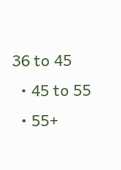36 to 45
  • 45 to 55
  • 55+